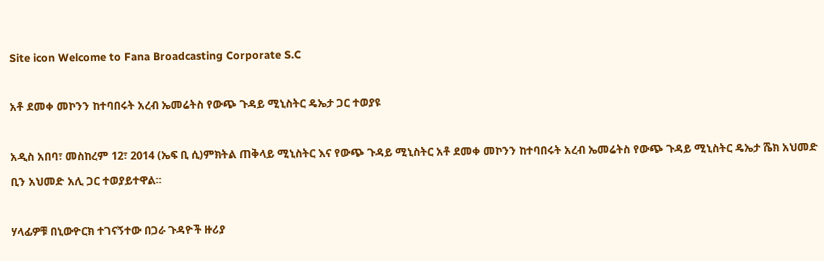Site icon Welcome to Fana Broadcasting Corporate S.C

አቶ ደመቀ መኮንን ከተባበሩት አረብ ኤመሬትስ የውጭ ጉዳይ ሚኒስትር ዴኤታ ጋር ተወያዩ

አዲስ አበባ፣ መስከረም 12፣ 2014 (ኤፍ ቢ ሲ)ምክትል ጠቅላይ ሚኒስትር እና የውጭ ጉዳይ ሚኒስትር አቶ ደመቀ መኮንን ከተባበሩት አረብ ኤመሬትስ የውጭ ጉዳይ ሚኒስትር ዴኤታ ሼክ አህመድ ቢን አህመድ አሊ ጋር ተወያይተዋል፡፡

ሃላፊዎቹ በኒውዮርክ ተገናኝተው በጋራ ጉዳዮች ዙሪያ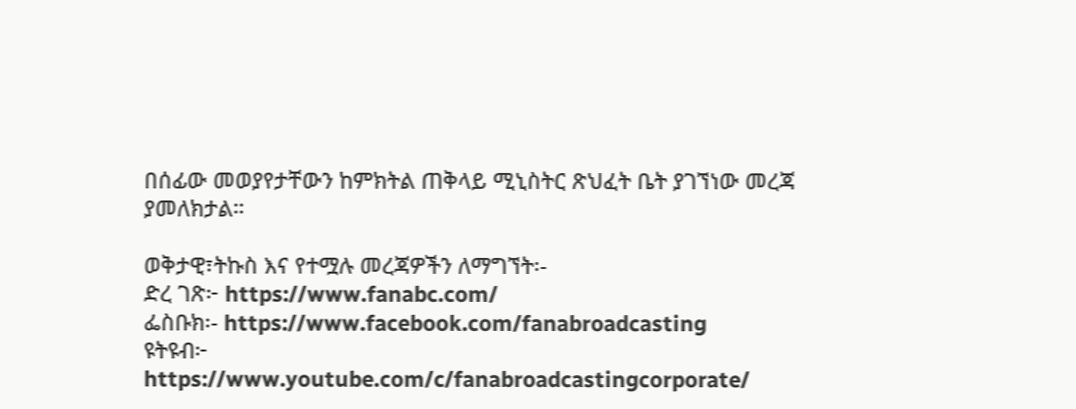በሰፊው መወያየታቸውን ከምክትል ጠቅላይ ሚኒስትር ጽህፈት ቤት ያገኘነው መረጃ ያመለክታል።

ወቅታዊ፣ትኩስ እና የተሟሉ መረጃዎችን ለማግኘት፡-
ድረ ገጽ፦ https://www.fanabc.com/
ፌስቡክ፡- https://www.facebook.com/fanabroadcasting
ዩትዩብ፦ https://www.youtube.com/c/fanabroadcastingcorporate/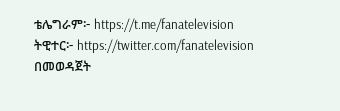ቴሌግራም፦ https://t.me/fanatelevision
ትዊተር፦ https://twitter.com/fanatelevision በመወዳጀት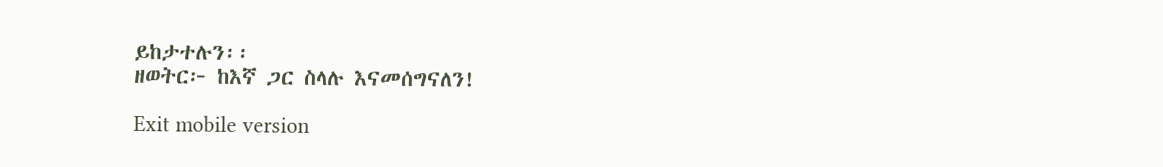ይከታተሉን፡፡
ዘወትር፦ ከእኛ ጋር ስላሉ እናመሰግናለን!

Exit mobile version